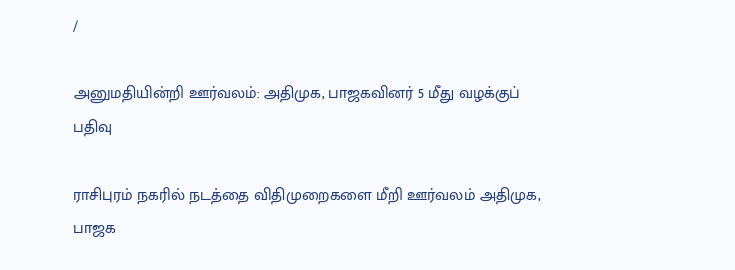/

அனுமதியின்றி ஊர்வலம்: அதிமுக, பாஜகவினர் 5 மீது வழக்குப் பதிவு

ராசிபுரம் நகரில் நடத்தை விதிமுறைகளை மீறி ஊர்வலம் அதிமுக, பாஜக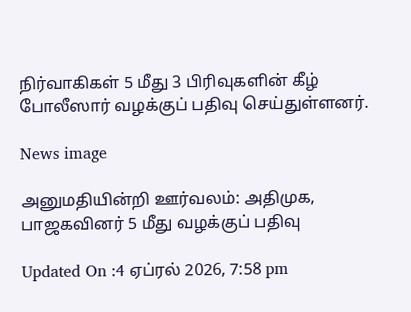நிர்வாகிகள் 5 மீது 3 பிரிவுகளின் கீழ் போலீஸார் வழக்குப் பதிவு செய்துள்ளனர்.

News image

அனுமதியின்றி ஊர்வலம்: அதிமுக, பாஜகவினர் 5 மீது வழக்குப் பதிவு

Updated On :4 ஏப்ரல் 2026, 7:58 pm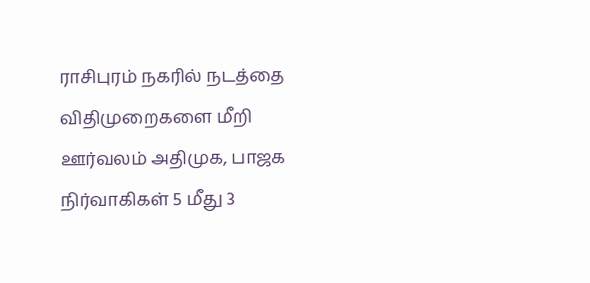ராசிபுரம் நகரில் நடத்தை விதிமுறைகளை மீறி ஊர்வலம் அதிமுக, பாஜக நிர்வாகிகள் 5 மீது 3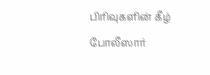பிரிவுகளின் கீழ் போலீஸார்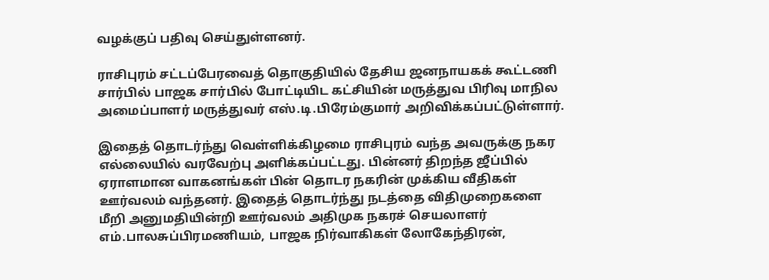வழக்குப் பதிவு செய்துள்ளனர்.

ராசிபுரம் சட்டப்பேரவைத் தொகுதியில் தேசிய ஜனநாயகக் கூட்டணி சார்பில் பாஜக சார்பில் போட்டியிட கட்சியின் மருத்துவ பிரிவு மாநில அமைப்பாளர் மருத்துவர் எஸ்.டி.பிரேம்குமார் அறிவிக்கப்பட்டுள்ளார்.

இதைத் தொடர்ந்து வெள்ளிக்கிழமை ராசிபுரம் வந்த அவருக்கு நகர எல்லையில் வரவேற்பு அளிக்கப்பட்டது. பின்னர் திறந்த ஜீப்பில் ஏராளமான வாகனங்கள் பின் தொடர நகரின் முக்கிய வீதிகள் ஊர்வலம் வந்தனர். இதைத் தொடர்ந்து நடத்தை விதிமுறைகளை மீறி அனுமதியின்றி ஊர்வலம் அதிமுக நகரச் செயலாளர் எம்.பாலசுப்பிரமணியம், பாஜக நிர்வாகிகள் லோகேந்திரன்,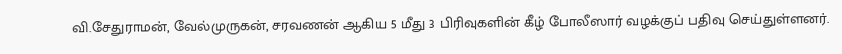வி.சேதுராமன், வேல்முருகன், சரவணன் ஆகிய 5 மீது 3 பிரிவுகளின் கீழ் போலீஸார் வழக்குப் பதிவு செய்துள்ளனர்.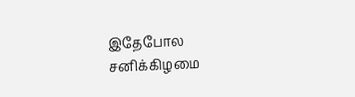இதேபோல சனிக்கிழமை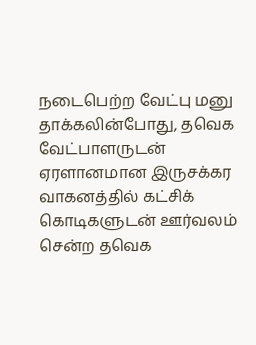நடைபெற்ற வேட்பு மனு தாக்கலின்போது, தவெக வேட்பாளருடன் ஏரளானமான இருசக்கர வாகனத்தில் கட்சிக் கொடிகளுடன் ஊர்வலம் சென்ற தவெக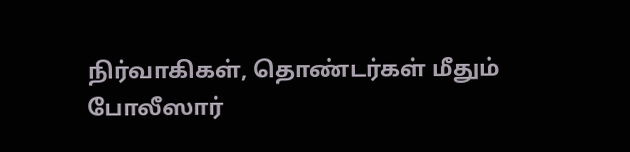நிர்வாகிகள், தொண்டர்கள் மீதும் போலீஸார்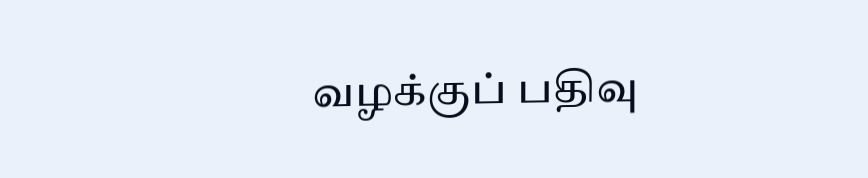வழக்குப் பதிவு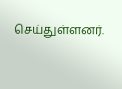செய்துள்ளனர்.